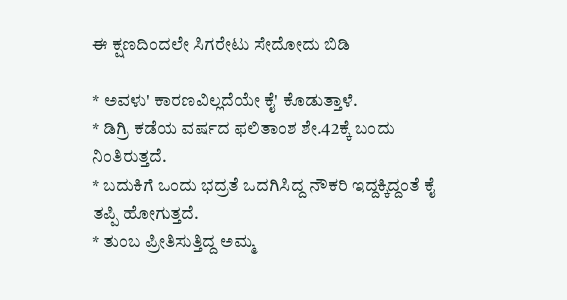ಈ ಕ್ಷಣದಿಂದಲೇ ಸಿಗರೇಟು ಸೇದೋದು ಬಿಡಿ

* ಅವಳು' ಕಾರಣವಿಲ್ಲದೆಯೇ ಕೈ' ಕೊಡುತ್ತಾಳೆ.
* ಡಿಗ್ರಿ ಕಡೆಯ ವರ್ಷದ ಫಲಿತಾಂಶ ಶೇ.42ಕ್ಕೆ ಬಂದು ನಿಂತಿರುತ್ತದೆ.
* ಬದುಕಿಗೆ ಒಂದು ಭದ್ರತೆ ಒದಗಿಸಿದ್ದ ನೌಕರಿ ಇದ್ದಕ್ಕಿದ್ದಂತೆ ಕೈ ತಪ್ಪಿ ಹೋಗುತ್ತದೆ.
* ತುಂಬ ಪ್ರೀತಿಸುತ್ತಿದ್ದ ಅಮ್ಮ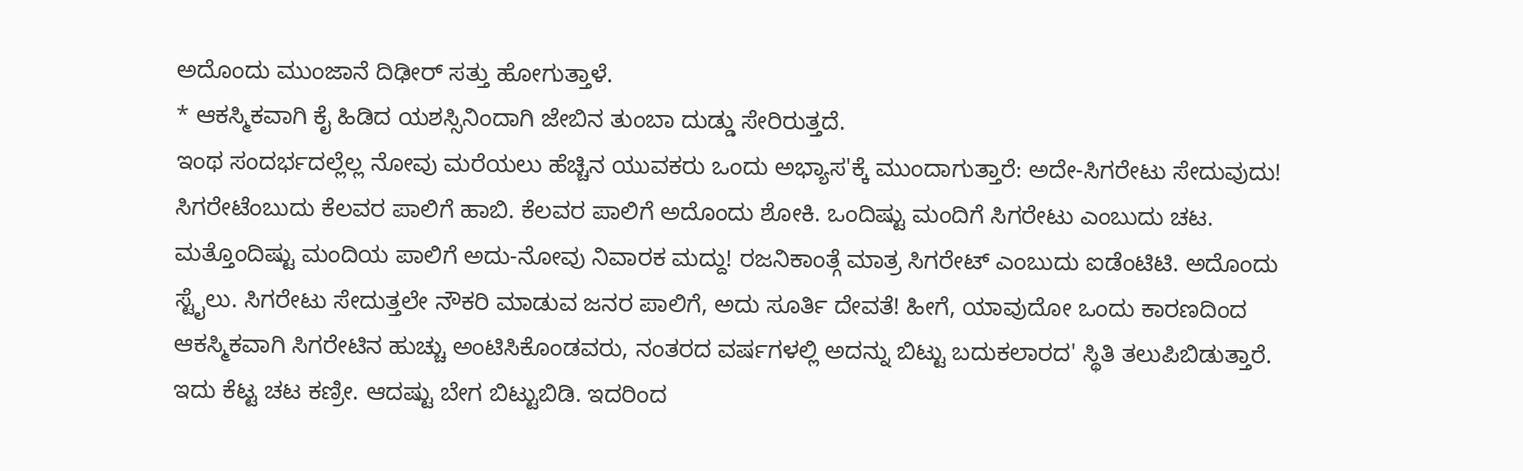ಅದೊಂದು ಮುಂಜಾನೆ ದಿಢೀರ್ ಸತ್ತು ಹೋಗುತ್ತಾಳೆ.
* ಆಕಸ್ಮಿಕವಾಗಿ ಕೈ ಹಿಡಿದ ಯಶಸ್ಸಿನಿಂದಾಗಿ ಜೇಬಿನ ತುಂಬಾ ದುಡ್ಡು ಸೇರಿರುತ್ತದೆ.
ಇಂಥ ಸಂದರ್ಭದಲ್ಲೆಲ್ಲ ನೋವು ಮರೆಯಲು ಹೆಚ್ಚಿನ ಯುವಕರು ಒಂದು ಅಭ್ಯಾಸ'ಕ್ಕೆ ಮುಂದಾಗುತ್ತಾರೆ: ಅದೇ-ಸಿಗರೇಟು ಸೇದುವುದು! ಸಿಗರೇಟೆಂಬುದು ಕೆಲವರ ಪಾಲಿಗೆ ಹಾಬಿ. ಕೆಲವರ ಪಾಲಿಗೆ ಅದೊಂದು ಶೋಕಿ. ಒಂದಿಷ್ಟು ಮಂದಿಗೆ ಸಿಗರೇಟು ಎಂಬುದು ಚಟ. ಮತ್ತೊಂದಿಷ್ಟು ಮಂದಿಯ ಪಾಲಿಗೆ ಅದು-ನೋವು ನಿವಾರಕ ಮದ್ದು! ರಜನಿಕಾಂತ್ಗೆ ಮಾತ್ರ ಸಿಗರೇಟ್ ಎಂಬುದು ಐಡೆಂಟಿಟಿ. ಅದೊಂದು ಸ್ಟೈಲು. ಸಿಗರೇಟು ಸೇದುತ್ತಲೇ ನೌಕರಿ ಮಾಡುವ ಜನರ ಪಾಲಿಗೆ, ಅದು ಸೂರ್ತಿ ದೇವತೆ! ಹೀಗೆ, ಯಾವುದೋ ಒಂದು ಕಾರಣದಿಂದ ಆಕಸ್ಮಿಕವಾಗಿ ಸಿಗರೇಟಿನ ಹುಚ್ಚು ಅಂಟಿಸಿಕೊಂಡವರು, ನಂತರದ ವರ್ಷಗಳಲ್ಲಿ ಅದನ್ನು ಬಿಟ್ಟು ಬದುಕಲಾರದ' ಸ್ಥಿತಿ ತಲುಪಿಬಿಡುತ್ತಾರೆ. ಇದು ಕೆಟ್ಟ ಚಟ ಕಣ್ರೀ. ಆದಷ್ಟು ಬೇಗ ಬಿಟ್ಟುಬಿಡಿ. ಇದರಿಂದ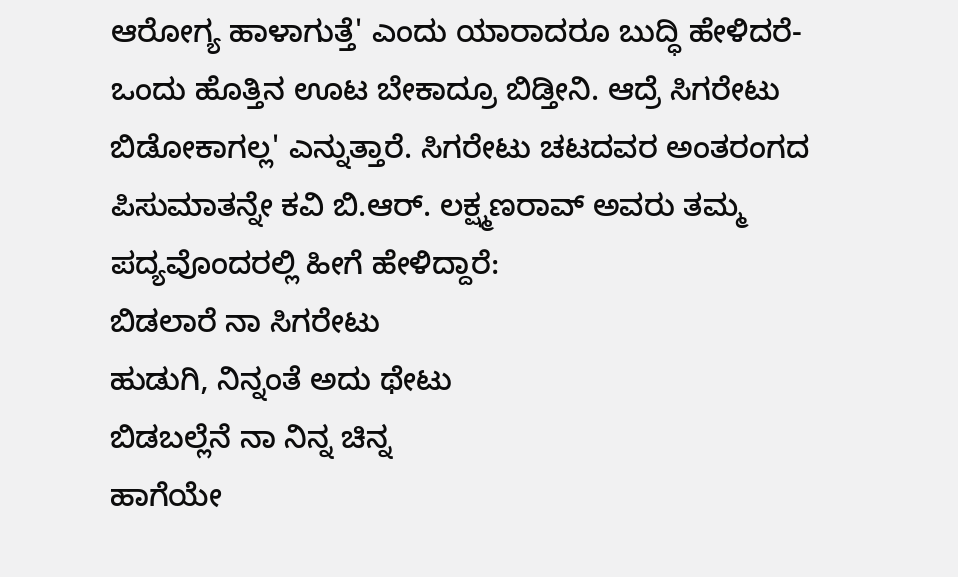ಆರೋಗ್ಯ ಹಾಳಾಗುತ್ತೆ' ಎಂದು ಯಾರಾದರೂ ಬುದ್ಧಿ ಹೇಳಿದರೆ- ಒಂದು ಹೊತ್ತಿನ ಊಟ ಬೇಕಾದ್ರೂ ಬಿಡ್ತೀನಿ. ಆದ್ರೆ ಸಿಗರೇಟು ಬಿಡೋಕಾಗಲ್ಲ' ಎನ್ನುತ್ತಾರೆ. ಸಿಗರೇಟು ಚಟದವರ ಅಂತರಂಗದ ಪಿಸುಮಾತನ್ನೇ ಕವಿ ಬಿ.ಆರ್. ಲಕ್ಷ್ಮಣರಾವ್ ಅವರು ತಮ್ಮ ಪದ್ಯವೊಂದರಲ್ಲಿ ಹೀಗೆ ಹೇಳಿದ್ದಾರೆ:
ಬಿಡಲಾರೆ ನಾ ಸಿಗರೇಟು
ಹುಡುಗಿ, ನಿನ್ನಂತೆ ಅದು ಥೇಟು
ಬಿಡಬಲ್ಲೆನೆ ನಾ ನಿನ್ನ ಚಿನ್ನ
ಹಾಗೆಯೇ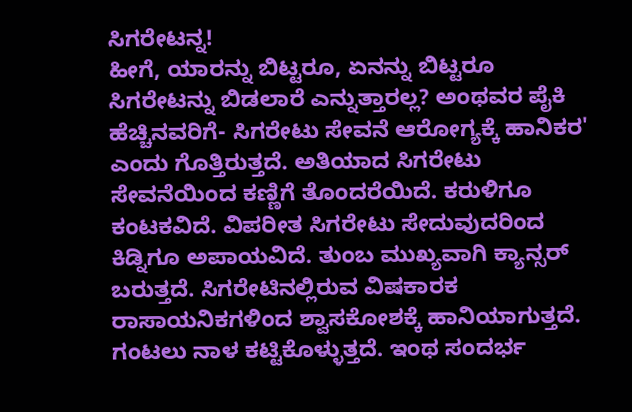ಸಿಗರೇಟನ್ನ!
ಹೀಗೆ, ಯಾರನ್ನು ಬಿಟ್ಟರೂ, ಏನನ್ನು ಬಿಟ್ಟರೂ ಸಿಗರೇಟನ್ನು ಬಿಡಲಾರೆ ಎನ್ನುತ್ತಾರಲ್ಲ? ಅಂಥವರ ಪೈಕಿ ಹೆಚ್ಚಿನವರಿಗೆ- ಸಿಗರೇಟು ಸೇವನೆ ಆರೋಗ್ಯಕ್ಕೆ ಹಾನಿಕರ' ಎಂದು ಗೊತ್ತಿರುತ್ತದೆ. ಅತಿಯಾದ ಸಿಗರೇಟು ಸೇವನೆಯಿಂದ ಕಣ್ಣಿಗೆ ತೊಂದರೆಯಿದೆ. ಕರುಳಿಗೂ ಕಂಟಕವಿದೆ. ವಿಪರೀತ ಸಿಗರೇಟು ಸೇದುವುದರಿಂದ ಕಿಡ್ನಿಗೂ ಅಪಾಯವಿದೆ. ತುಂಬ ಮುಖ್ಯವಾಗಿ ಕ್ಯಾನ್ಸರ್ ಬರುತ್ತದೆ. ಸಿಗರೇಟಿನಲ್ಲಿರುವ ವಿಷಕಾರಕ ರಾಸಾಯನಿಕಗಳಿಂದ ಶ್ವಾಸಕೋಶಕ್ಕೆ ಹಾನಿಯಾಗುತ್ತದೆ. ಗಂಟಲು ನಾಳ ಕಟ್ಟಿಕೊಳ್ಳುತ್ತದೆ. ಇಂಥ ಸಂದರ್ಭ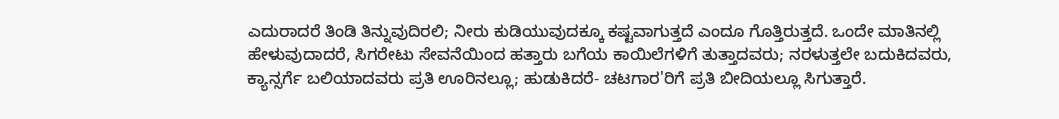ಎದುರಾದರೆ ತಿಂಡಿ ತಿನ್ನುವುದಿರಲಿ; ನೀರು ಕುಡಿಯುವುದಕ್ಕೂ ಕಷ್ಟವಾಗುತ್ತದೆ ಎಂದೂ ಗೊತ್ತಿರುತ್ತದೆ. ಒಂದೇ ಮಾತಿನಲ್ಲಿ ಹೇಳುವುದಾದರೆ, ಸಿಗರೇಟು ಸೇವನೆಯಿಂದ ಹತ್ತಾರು ಬಗೆಯ ಕಾಯಿಲೆಗಳಿಗೆ ತುತ್ತಾದವರು; ನರಳುತ್ತಲೇ ಬದುಕಿದವರು, ಕ್ಯಾನ್ಸರ್ಗೆ ಬಲಿಯಾದವರು ಪ್ರತಿ ಊರಿನಲ್ಲೂ; ಹುಡುಕಿದರೆ- ಚಟಗಾರ'ರಿಗೆ ಪ್ರತಿ ಬೀದಿಯಲ್ಲೂ ಸಿಗುತ್ತಾರೆ.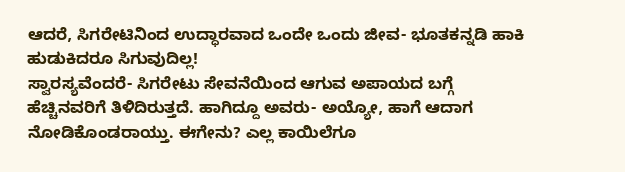ಆದರೆ, ಸಿಗರೇಟಿನಿಂದ ಉದ್ಧಾರವಾದ ಒಂದೇ ಒಂದು ಜೀವ- ಭೂತಕನ್ನಡಿ ಹಾಕಿ ಹುಡುಕಿದರೂ ಸಿಗುವುದಿಲ್ಲ!
ಸ್ವಾರಸ್ಯವೆಂದರೆ- ಸಿಗರೇಟು ಸೇವನೆಯಿಂದ ಆಗುವ ಅಪಾಯದ ಬಗ್ಗೆ ಹೆಚ್ಚಿನವರಿಗೆ ತಿಳಿದಿರುತ್ತದೆ. ಹಾಗಿದ್ದೂ ಅವರು- ಅಯ್ಯೋ, ಹಾಗೆ ಆದಾಗ ನೋಡಿಕೊಂಡರಾಯ್ತು. ಈಗೇನು? ಎಲ್ಲ ಕಾಯಿಲೆಗೂ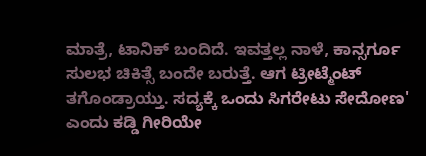ಮಾತ್ರೆ, ಟಾನಿಕ್ ಬಂದಿದೆ. ಇವತ್ತಲ್ಲ ನಾಳೆ, ಕಾನ್ಸರ್ಗೂ ಸುಲಭ ಚಿಕಿತ್ಸೆ ಬಂದೇ ಬರುತ್ತೆ. ಆಗ ಟ್ರೀಟ್ಮೆಂಟ್ ತಗೊಂಡ್ರಾಯ್ತು. ಸದ್ಯಕ್ಕೆ ಒಂದು ಸಿಗರೇಟು ಸೇದೋಣ' ಎಂದು ಕಡ್ಡಿ ಗೀರಿಯೇ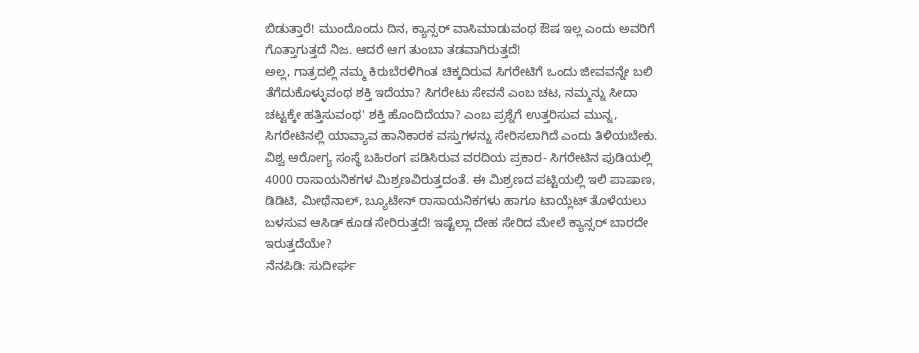ಬಿಡುತ್ತಾರೆ! ಮುಂದೊಂದು ದಿನ, ಕ್ಯಾನ್ಸರ್ ವಾಸಿಮಾಡುವಂಥ ಔಷ ಇಲ್ಲ ಎಂದು ಅವರಿಗೆ ಗೊತ್ತಾಗುತ್ತದೆ ನಿಜ. ಆದರೆ ಆಗ ತುಂಬಾ ತಡವಾಗಿರುತ್ತದೆ!
ಅಲ್ಲ, ಗಾತ್ರದಲ್ಲಿ ನಮ್ಮ ಕಿರುಬೆರಳಿಗಿಂತ ಚಿಕ್ಕದಿರುವ ಸಿಗರೇಟಿಗೆ ಒಂದು ಜೀವವನ್ನೇ ಬಲಿ ತೆಗೆದುಕೊಳ್ಳುವಂಥ ಶಕ್ತಿ ಇದೆಯಾ? ಸಿಗರೇಟು ಸೇವನೆ ಎಂಬ ಚಟ, ನಮ್ಮನ್ನು ಸೀದಾ ಚಟ್ಟಕ್ಕೇ ಹತ್ತಿಸುವಂಥ' ಶಕ್ತಿ ಹೊಂದಿದೆಯಾ? ಎಂಬ ಪ್ರಶ್ನೆಗೆ ಉತ್ತರಿಸುವ ಮುನ್ನ, ಸಿಗರೇಟಿನಲ್ಲಿ ಯಾವ್ಯಾವ ಹಾನಿಕಾರಕ ವಸ್ತುಗಳನ್ನು ಸೇರಿಸಲಾಗಿದೆ ಎಂದು ತಿಳಿಯಬೇಕು. ವಿಶ್ವ ಆರೋಗ್ಯ ಸಂಸ್ಥೆ ಬಹಿರಂಗ ಪಡಿಸಿರುವ ವರದಿಯ ಪ್ರಕಾರ- ಸಿಗರೇಟಿನ ಪುಡಿಯಲ್ಲಿ 4000 ರಾಸಾಯನಿಕಗಳ ಮಿಶ್ರಣವಿರುತ್ತದಂತೆ. ಈ ಮಿಶ್ರಣದ ಪಟ್ಟಿಯಲ್ಲಿ ಇಲಿ ಪಾಷಾಣ, ಡಿಡಿಟಿ, ಮೀಥೆನಾಲ್, ಬ್ಯೂಟೇನ್ ರಾಸಾಯನಿಕಗಳು ಹಾಗೂ ಟಾಯ್ಲೆಟ್ ತೊಳೆಯಲು ಬಳಸುವ ಆಸಿಡ್ ಕೂಡ ಸೇರಿರುತ್ತದೆ! ಇಷ್ಟೆಲ್ಲಾ ದೇಹ ಸೇರಿದ ಮೇಲೆ ಕ್ಯಾನ್ಸರ್ ಬಾರದೇ ಇರುತ್ತದೆಯೇ?
ನೆನಪಿಡಿ: ಸುದೀರ್ಘ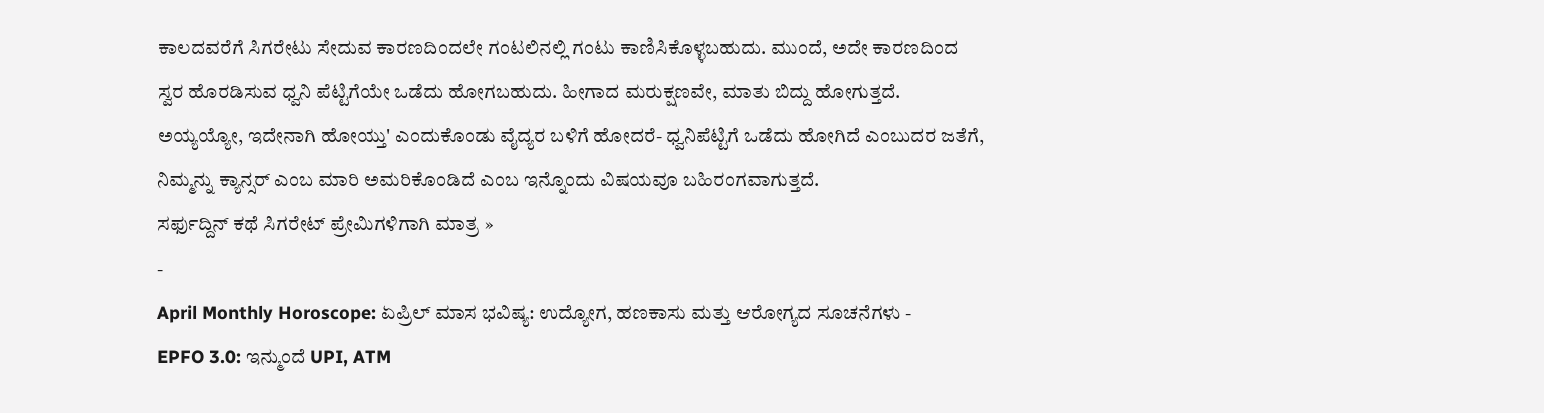ಕಾಲದವರೆಗೆ ಸಿಗರೇಟು ಸೇದುವ ಕಾರಣದಿಂದಲೇ ಗಂಟಲಿನಲ್ಲಿ ಗಂಟು ಕಾಣಿಸಿಕೊಳ್ಳಬಹುದು. ಮುಂದೆ, ಅದೇ ಕಾರಣದಿಂದ ಸ್ವರ ಹೊರಡಿಸುವ ಧ್ವನಿ ಪೆಟ್ಟಿಗೆಯೇ ಒಡೆದು ಹೋಗಬಹುದು. ಹೀಗಾದ ಮರುಕ್ಷಣವೇ, ಮಾತು ಬಿದ್ದು ಹೋಗುತ್ತದೆ. ಅಯ್ಯಯ್ಯೋ, ಇದೇನಾಗಿ ಹೋಯ್ತು' ಎಂದುಕೊಂಡು ವೈದ್ಯರ ಬಳಿಗೆ ಹೋದರೆ- ಧ್ವನಿಪೆಟ್ಟಿಗೆ ಒಡೆದು ಹೋಗಿದೆ ಎಂಬುದರ ಜತೆಗೆ, ನಿಮ್ಮನ್ನು ಕ್ಯಾನ್ಸರ್ ಎಂಬ ಮಾರಿ ಅಮರಿಕೊಂಡಿದೆ ಎಂಬ ಇನ್ನೊಂದು ವಿಷಯವೂ ಬಹಿರಂಗವಾಗುತ್ತದೆ.
ಸರ್ಫುದ್ದಿನ್ ಕಥೆ ಸಿಗರೇಟ್ ಪ್ರೇಮಿಗಳಿಗಾಗಿ ಮಾತ್ರ »
-
April Monthly Horoscope: ಏಪ್ರಿಲ್ ಮಾಸ ಭವಿಷ್ಯ: ಉದ್ಯೋಗ, ಹಣಕಾಸು ಮತ್ತು ಆರೋಗ್ಯದ ಸೂಚನೆಗಳು -
EPFO 3.0: ಇನ್ಮುಂದೆ UPI, ATM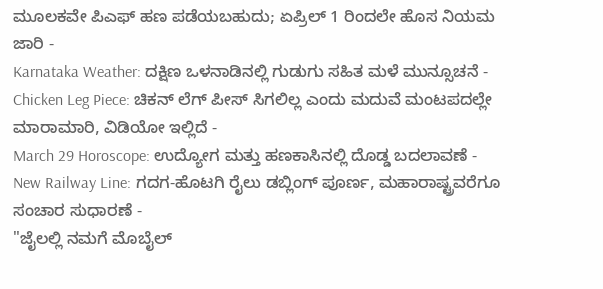ಮೂಲಕವೇ ಪಿಎಫ್ ಹಣ ಪಡೆಯಬಹುದು; ಏಪ್ರಿಲ್ 1 ರಿಂದಲೇ ಹೊಸ ನಿಯಮ ಜಾರಿ -
Karnataka Weather: ದಕ್ಷಿಣ ಒಳನಾಡಿನಲ್ಲಿ ಗುಡುಗು ಸಹಿತ ಮಳೆ ಮುನ್ಸೂಚನೆ -
Chicken Leg Piece: ಚಿಕನ್ ಲೆಗ್ ಪೀಸ್ ಸಿಗಲಿಲ್ಲ ಎಂದು ಮದುವೆ ಮಂಟಪದಲ್ಲೇ ಮಾರಾಮಾರಿ, ವಿಡಿಯೋ ಇಲ್ಲಿದೆ -
March 29 Horoscope: ಉದ್ಯೋಗ ಮತ್ತು ಹಣಕಾಸಿನಲ್ಲಿ ದೊಡ್ಡ ಬದಲಾವಣೆ -
New Railway Line: ಗದಗ-ಹೊಟಗಿ ರೈಲು ಡಬ್ಲಿಂಗ್ ಪೂರ್ಣ, ಮಹಾರಾಷ್ಟ್ರವರೆಗೂ ಸಂಚಾರ ಸುಧಾರಣೆ -
"ಜೈಲಲ್ಲಿ ನಮಗೆ ಮೊಬೈಲ್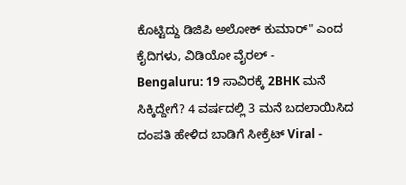ಕೊಟ್ಟಿದ್ದು ಡಿಜಿಪಿ ಅಲೋಕ್ ಕುಮಾರ್" ಎಂದ ಕೈದಿಗಳು, ವಿಡಿಯೋ ವೈರಲ್ -
Bengaluru: 19 ಸಾವಿರಕ್ಕೆ 2BHK ಮನೆ ಸಿಕ್ಕಿದ್ದೇಗೆ? 4 ವರ್ಷದಲ್ಲಿ 3 ಮನೆ ಬದಲಾಯಿಸಿದ ದಂಪತಿ ಹೇಳಿದ ಬಾಡಿಗೆ ಸೀಕ್ರೆಟ್ Viral -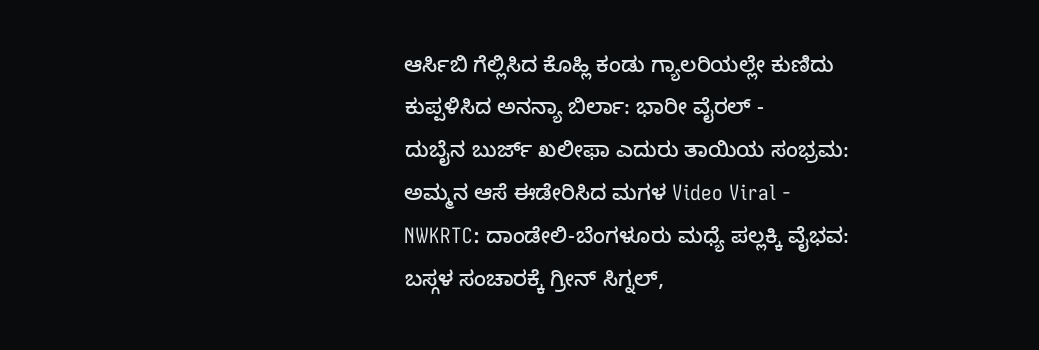ಆರ್ಸಿಬಿ ಗೆಲ್ಲಿಸಿದ ಕೊಹ್ಲಿ ಕಂಡು ಗ್ಯಾಲರಿಯಲ್ಲೇ ಕುಣಿದು ಕುಪ್ಪಳಿಸಿದ ಅನನ್ಯಾ ಬಿರ್ಲಾ: ಭಾರೀ ವೈರಲ್ -
ದುಬೈನ ಬುರ್ಜ್ ಖಲೀಫಾ ಎದುರು ತಾಯಿಯ ಸಂಭ್ರಮ: ಅಮ್ಮನ ಆಸೆ ಈಡೇರಿಸಿದ ಮಗಳ Video Viral -
NWKRTC: ದಾಂಡೇಲಿ-ಬೆಂಗಳೂರು ಮಧ್ಯೆ ಪಲ್ಲಕ್ಕಿ ವೈಭವ: ಬಸ್ಗಳ ಸಂಚಾರಕ್ಕೆ ಗ್ರೀನ್ ಸಿಗ್ನಲ್,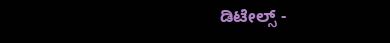ಡಿಟೇಲ್ಸ್ -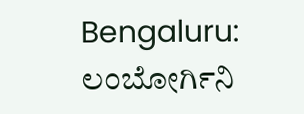Bengaluru: ಲಂಬೋರ್ಗಿನಿ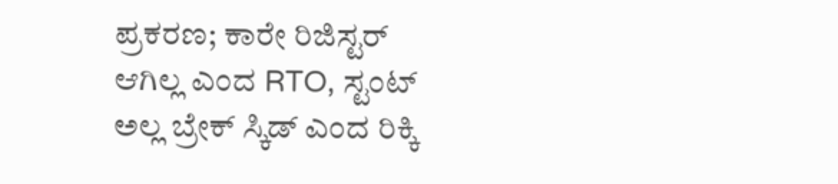ಪ್ರಕರಣ; ಕಾರೇ ರಿಜಿಸ್ಟರ್ ಆಗಿಲ್ಲ ಎಂದ RTO, ಸ್ಟಂಟ್ ಅಲ್ಲ ಬ್ರೇಕ್ ಸ್ಕಿಡ್ ಎಂದ ರಿಕ್ಕಿ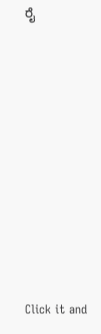ರೈ












Click it and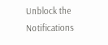Unblock the Notifications